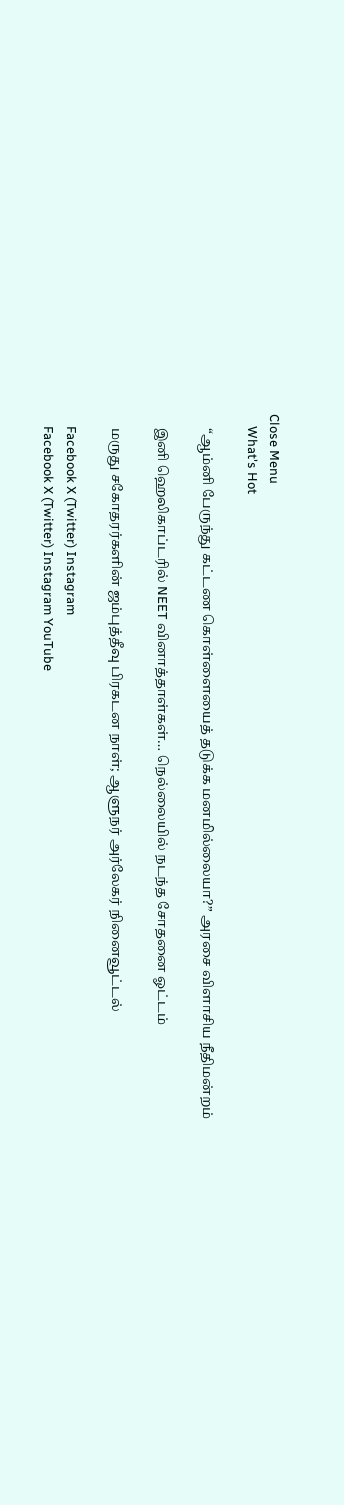Close Menu
    What's Hot

    “ஆம்னி பேருந்து கட்டண கொள்ளையைத் தடுக்க மனமில்லையா?” அரசை விளாசிய நீதிமன்றம்

    இனி ஹெலிகாப்டரில் NEET வினாத்தாள்கள்… நெல்லையில் நடந்த சோதனை ஓட்டம்

    மருது சகோதரர்களின் ஜம்புத்தீவு பிரகடன நாள்; ஆளுநர் அர்லேகர் நினைவூட்டல்

    Facebook X (Twitter) Instagram
    Facebook X (Twitter) Instagram YouTube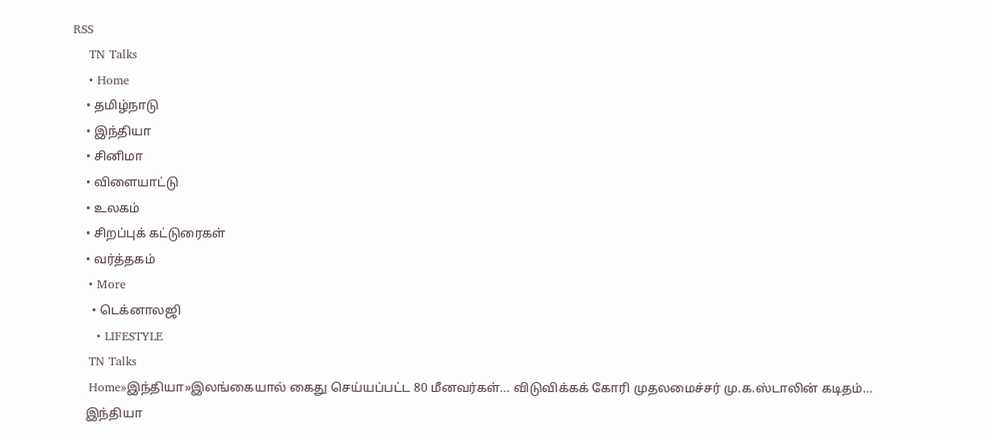RSS
    TN Talks
    • Home
    • தமிழ்நாடு
    • இந்தியா
    • சினிமா
    • விளையாட்டு
    • உலகம்
    • சிறப்புக் கட்டுரைகள்
    • வர்த்தகம்
    • More
      • டெக்னாலஜி
      • LIFESTYLE
    TN Talks
    Home»இந்தியா»இலங்கையால் கைது செய்யப்பட்ட 80 மீனவர்கள்… விடுவிக்கக் கோரி முதலமைச்சர் மு.க.ஸ்டாலின் கடிதம்…
    இந்தியா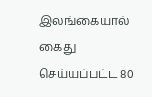இலங்கையால் கைது செய்யப்பட்ட 80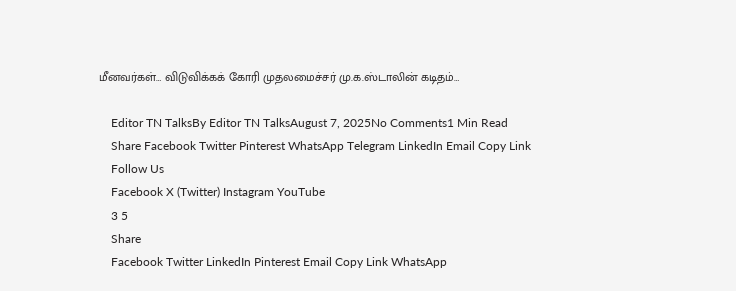மீனவர்கள்… விடுவிக்கக் கோரி முதலமைச்சர் மு.க.ஸ்டாலின் கடிதம்…

    Editor TN TalksBy Editor TN TalksAugust 7, 2025No Comments1 Min Read
    Share Facebook Twitter Pinterest WhatsApp Telegram LinkedIn Email Copy Link
    Follow Us
    Facebook X (Twitter) Instagram YouTube
    3 5
    Share
    Facebook Twitter LinkedIn Pinterest Email Copy Link WhatsApp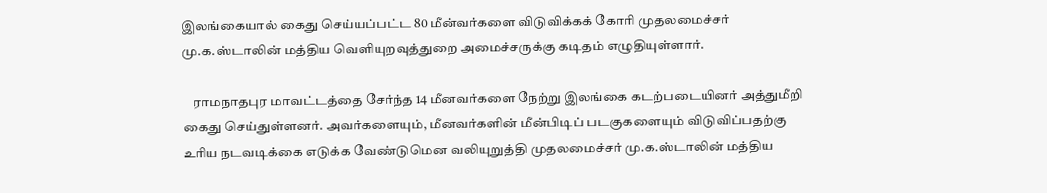இலங்கையால் கைது செய்யப்பட்ட 80 மீன்வர்களை விடுவிக்கக் கோரி முதலமைச்சர் மு.க.ஸ்டாலின் மத்திய வெளியுறவுத்துறை அமைச்சருக்கு கடிதம் எழுதியுள்ளார்.

    ராமநாதபுர மாவட்டத்தை சேர்ந்த 14 மீனவர்களை நேற்று இலங்கை கடற்படையினர் அத்துமீறி கைது செய்துள்ளனர். அவர்களையும், மீனவர்களின் மீன்பிடிப் படகுகளையும் விடுவிப்பதற்கு உரிய நடவடிக்கை எடுக்க வேண்டுமென வலியுறுத்தி முதலமைச்சர் மு.க.ஸ்டாலின் மத்திய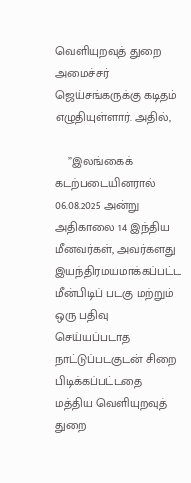வெளியுறவுத் துறை அமைச்சர் ஜெய்சங்கருக்கு கடிதம் எழுதியுள்ளார். அதில்,

    ”இலங்கைக் கடற்படையினரால் 06.08.2025 அன்று அதிகாலை 14 இந்திய மீனவர்கள், அவர்களது இயந்திரமயமாக்கப்பட்ட மீன்பிடிப் படகு மற்றும் ஒரு பதிவு செய்யப்படாத நாட்டுப்படகுடன் சிறை பிடிக்கப்பட்டதை மத்திய வெளியுறவுத் துறை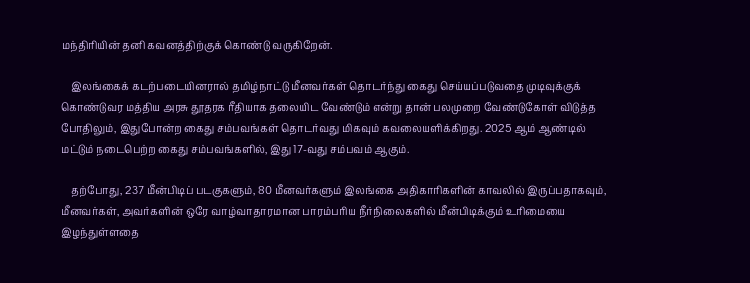மந்திரியின் தனி கவனத்திற்குக் கொண்டு வருகிறேன்.

    இலங்கைக் கடற்படையினரால் தமிழ்நாட்டு மீனவர்கள் தொடர்ந்து கைது செய்யப்படுவதை முடிவுக்குக் கொண்டுவர மத்திய அரசு தூதரக ரீதியாக தலையிட வேண்டும் என்று தான் பலமுறை வேண்டுகோள் விடுத்த போதிலும், இதுபோன்ற கைது சம்பவங்கள் தொடர்வது மிகவும் கவலையளிக்கிறது. 2025 ஆம் ஆண்டில் மட்டும் நடைபெற்ற கைது சம்பவங்களில், இது 17-வது சம்பவம் ஆகும்.

    தற்போது, 237 மீன்பிடிப் படகுகளும், 80 மீனவர்களும் இலங்கை அதிகாரிகளின் காவலில் இருப்பதாகவும், மீனவர்கள், அவர்களின் ஒரே வாழ்வாதாரமான பாரம்பரிய நீர்நிலைகளில் மீன்பிடிக்கும் உரிமையை இழந்துள்ளதை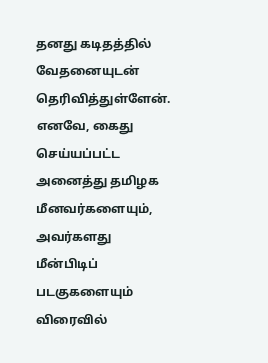தனது கடிதத்தில் வேதனையுடன் தெரிவித்துள்ளேன். எனவே, கைது செய்யப்பட்ட அனைத்து தமிழக மீனவர்களையும், அவர்களது மீன்பிடிப் படகுகளையும் விரைவில்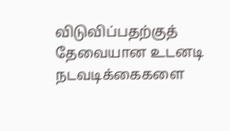விடுவிப்பதற்குத் தேவையான உடனடி நடவடிக்கைகளை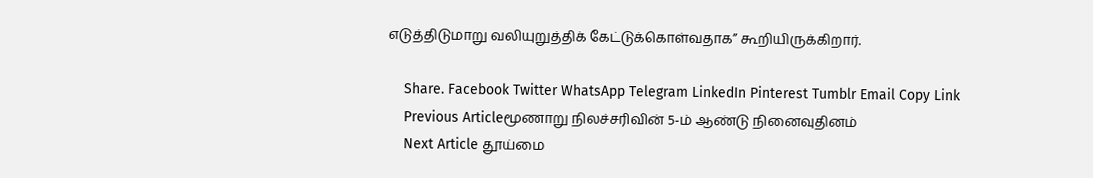எடுத்திடுமாறு வலியுறுத்திக் கேட்டுக்கொள்வதாக” கூறியிருக்கிறார்.

    Share. Facebook Twitter WhatsApp Telegram LinkedIn Pinterest Tumblr Email Copy Link
    Previous Articleமூணாறு நிலச்சரிவின் 5-ம் ஆண்டு நினைவுதினம்
    Next Article தூய்மை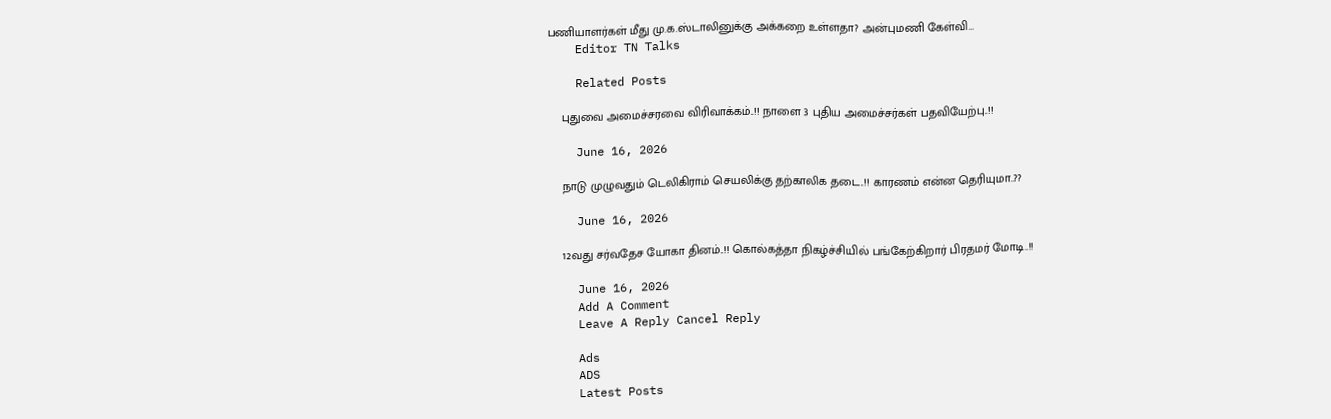பணியாளர்கள் மீது மு.க.ஸ்டாலினுக்கு அக்கறை உள்ளதா? அன்புமணி கேள்வி…
    Editor TN Talks

    Related Posts

    புதுவை அமைச்சரவை விரிவாக்கம்..!! நாளை 3 புதிய அமைச்சர்கள் பதவியேற்பு..!!

    June 16, 2026

    நாடு முழுவதும் டெலிகிராம் செயலிக்கு தற்காலிக தடை..!! காரணம் என்ன தெரியுமா..??

    June 16, 2026

    12வது சர்வதேச யோகா தினம்..!! கொல்கத்தா நிகழ்ச்சியில் பங்கேற்கிறார் பிரதமர் மோடி..!!

    June 16, 2026
    Add A Comment
    Leave A Reply Cancel Reply

    Ads
    ADS
    Latest Posts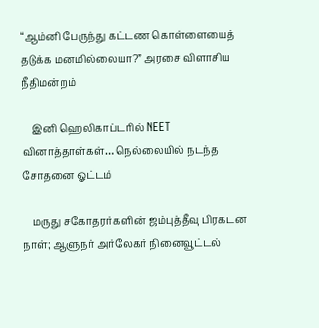“ஆம்னி பேருந்து கட்டண கொள்ளையைத் தடுக்க மனமில்லையா?” அரசை விளாசிய நீதிமன்றம்

    இனி ஹெலிகாப்டரில் NEET வினாத்தாள்கள்… நெல்லையில் நடந்த சோதனை ஓட்டம்

    மருது சகோதரர்களின் ஜம்புத்தீவு பிரகடன நாள்; ஆளுநர் அர்லேகர் நினைவூட்டல்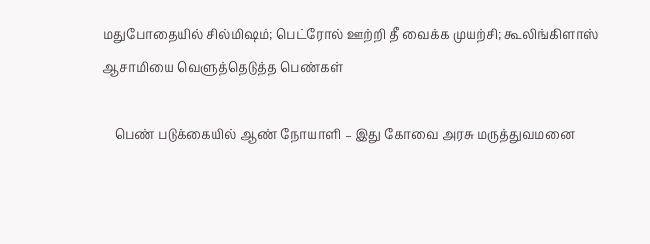மதுபோதையில் சில்மிஷம்; பெட்ரோல் ஊற்றி தீ வைக்க முயற்சி; கூலிங்கிளாஸ் ஆசாமியை வெளுத்தெடுத்த பெண்கள்

    பெண் படுக்கையில் ஆண் நோயாளி – இது கோவை அரசு மருத்துவமனை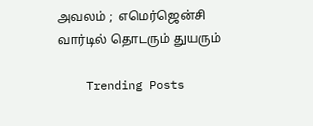அவலம் ;  எமெர்ஜென்சி வார்டில் தொடரும் துயரும்

    Trending Posts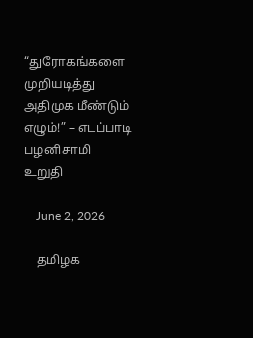“துரோகங்களை முறியடித்து அதிமுக மீண்டும் எழும்!” – எடப்பாடி பழனிசாமி  உறுதி

    June 2, 2026

    தமிழக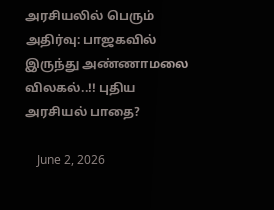அரசியலில் பெரும் அதிர்வு: பாஜகவில் இருந்து அண்ணாமலை விலகல்..!! புதிய அரசியல் பாதை?

    June 2, 2026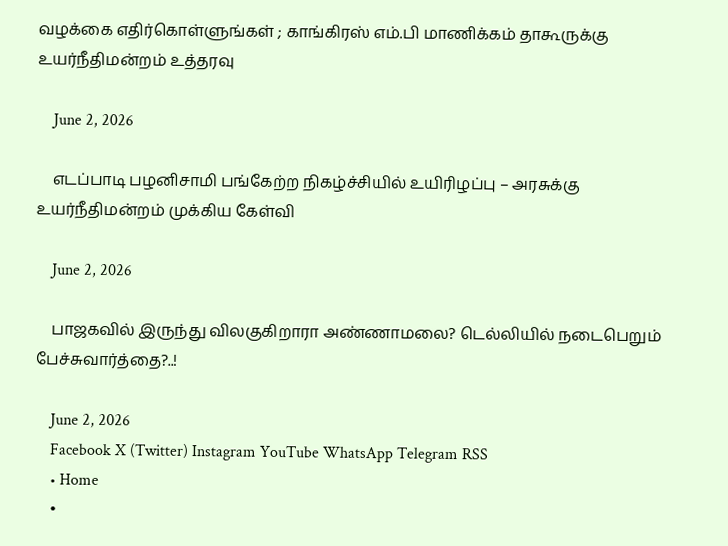வழக்கை எதிர்கொள்ளுங்கள் ; காங்கிரஸ் எம்.பி மாணிக்கம் தாகூருக்கு உயர்நீதிமன்றம் உத்தரவு

    June 2, 2026

    எடப்பாடி பழனிசாமி பங்கேற்ற நிகழ்ச்சியில் உயிரிழப்பு – அரசுக்கு உயர்நீதிமன்றம் முக்கிய கேள்வி

    June 2, 2026

    பாஜகவில் இருந்து விலகுகிறாரா அண்ணாமலை? டெல்லியில் நடைபெறும் பேச்சுவார்த்தை?..!

    June 2, 2026
    Facebook X (Twitter) Instagram YouTube WhatsApp Telegram RSS
    • Home
    •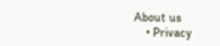About us
    • Privacy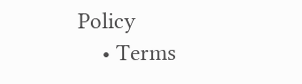Policy
    • Terms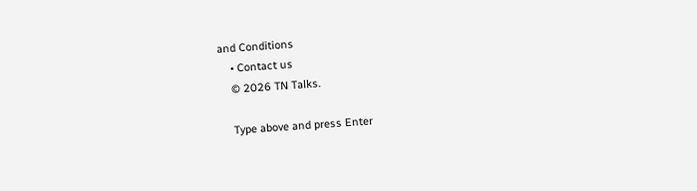and Conditions
    • Contact us
    © 2026 TN Talks.

    Type above and press Enter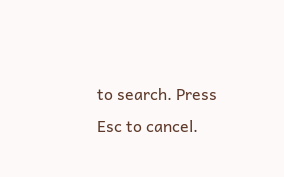to search. Press Esc to cancel.